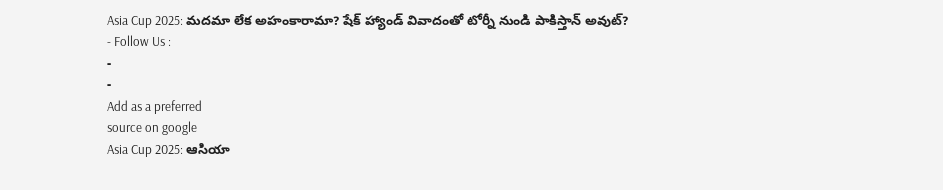Asia Cup 2025: మదమా లేక అహంకారామా? షేక్ హ్యాండ్ వివాదంతో టోర్నీ నుండి పాకిస్తాన్ అవుట్?
- Follow Us :
-
-
Add as a preferred
source on google
Asia Cup 2025: ఆసియా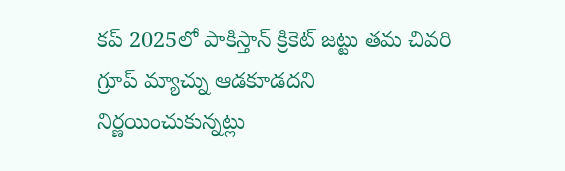కప్ 2025లో పాకిస్తాన్ క్రికెట్ జట్టు తమ చివరి గ్రూప్ మ్యాచ్ను ఆడకూడదని నిర్ణయించుకున్నట్లు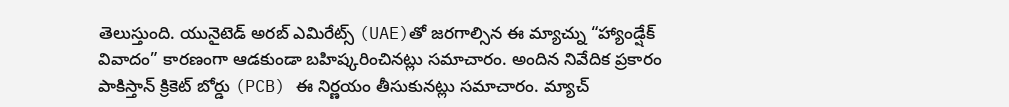తెలుస్తుంది. యునైటెడ్ అరబ్ ఎమిరేట్స్ (UAE)తో జరగాల్సిన ఈ మ్యాచ్ను “హ్యాండ్షేక్ వివాదం” కారణంగా ఆడకుండా బహిష్కరించినట్లు సమాచారం. అందిన నివేదిక ప్రకారం పాకిస్తాన్ క్రికెట్ బోర్డు (PCB) ఈ నిర్ణయం తీసుకునట్లు సమాచారం. మ్యాచ్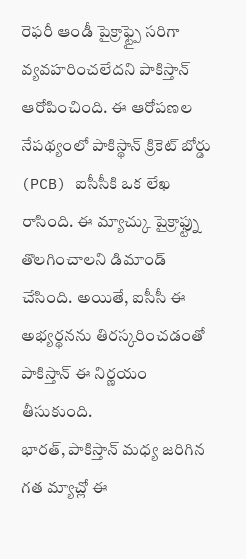రెఫరీ ఆండీ పైక్రాఫ్ట్పై సరిగా వ్యవహరించలేదని పాకిస్తాన్ ఆరోపించింది. ఈ ఆరోపణల నేపథ్యంలో పాకిస్థాన్ క్రికెట్ బోర్డు (PCB) ఐసీసీకి ఒక లేఖ రాసింది. ఈ మ్యాచ్కు పైక్రాఫ్ట్ను తొలగించాలని డిమాండ్ చేసింది. అయితే, ఐసీసీ ఈ అభ్యర్థనను తిరస్కరించడంతో పాకిస్తాన్ ఈ నిర్ణయం తీసుకుంది.
భారత్, పాకిస్తాన్ మధ్య జరిగిన గత మ్యాచ్లో ఈ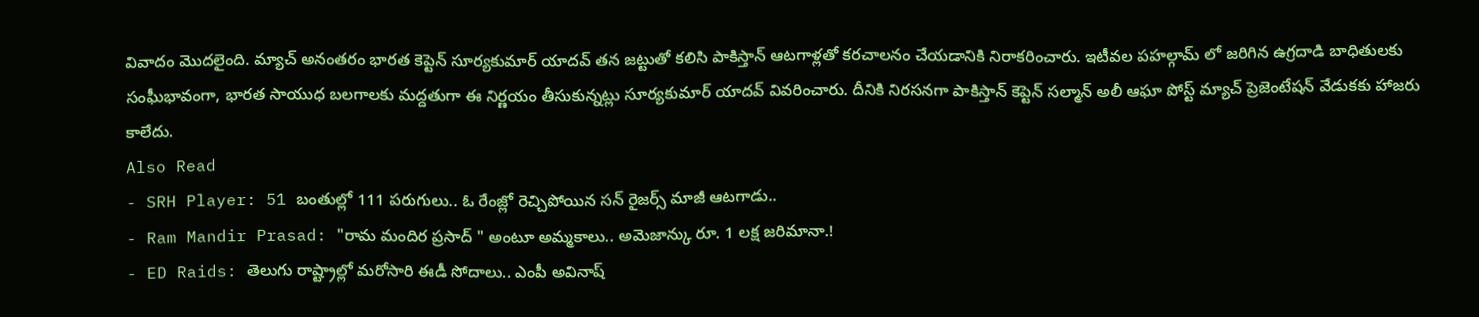వివాదం మొదలైంది. మ్యాచ్ అనంతరం భారత కెప్టెన్ సూర్యకుమార్ యాదవ్ తన జట్టుతో కలిసి పాకిస్తాన్ ఆటగాళ్లతో కరచాలనం చేయడానికి నిరాకరించారు. ఇటీవల పహల్గామ్ లో జరిగిన ఉగ్రదాడి బాధితులకు సంఘీభావంగా, భారత సాయుధ బలగాలకు మద్దతుగా ఈ నిర్ణయం తీసుకున్నట్లు సూర్యకుమార్ యాదవ్ వివరించారు. దీనికి నిరసనగా పాకిస్తాన్ కెప్టెన్ సల్మాన్ అలీ ఆఘా పోస్ట్ మ్యాచ్ ప్రెజెంటేషన్ వేడుకకు హాజరు కాలేదు.
Also Read
- SRH Player: 51 బంతుల్లో 111 పరుగులు.. ఓ రేంజ్లో రెచ్చిపోయిన సన్ రైజర్స్ మాజీ ఆటగాడు..
- Ram Mandir Prasad: "రామ మందిర ప్రసాద్ " అంటూ అమ్మకాలు.. అమెజాన్కు రూ. 1 లక్ష జరిమానా.!
- ED Raids: తెలుగు రాష్ట్రాల్లో మరోసారి ఈడీ సోదాలు.. ఎంపీ అవినాష్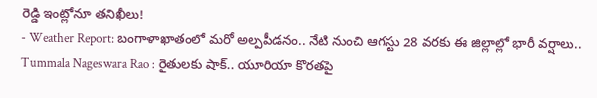రెడ్డి ఇంట్లోనూ తనిఖీలు!
- Weather Report: బంగాళాఖాతంలో మరో అల్పపీడనం.. నేటి నుంచి ఆగస్టు 28 వరకు ఈ జిల్లాల్లో భారీ వర్షాలు..
Tummala Nageswara Rao : రైతులకు షాక్.. యూరియా కొరతపై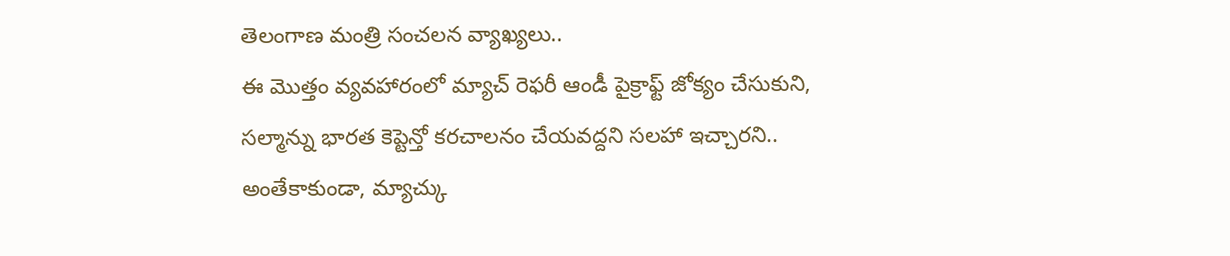తెలంగాణ మంత్రి సంచలన వ్యాఖ్యలు..
ఈ మొత్తం వ్యవహారంలో మ్యాచ్ రెఫరీ ఆండీ పైక్రాఫ్ట్ జోక్యం చేసుకుని, సల్మాన్ను భారత కెప్టెన్తో కరచాలనం చేయవద్దని సలహా ఇచ్చారని.. అంతేకాకుండా, మ్యాచ్కు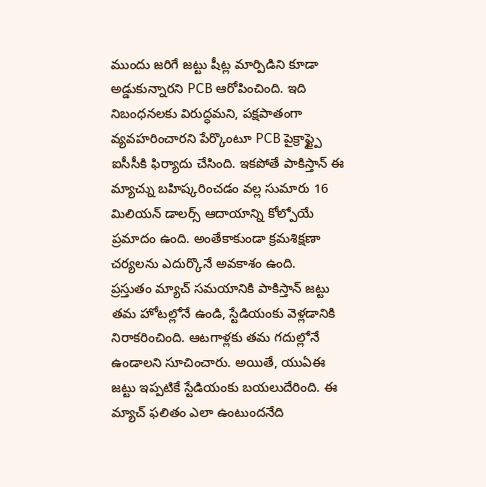ముందు జరిగే జట్టు షీట్ల మార్పిడిని కూడా అడ్డుకున్నారని PCB ఆరోపించింది. ఇది నిబంధనలకు విరుద్ధమని, పక్షపాతంగా వ్యవహరించారని పేర్కొంటూ PCB పైక్రాఫ్ట్పై ఐసీసీకి ఫిర్యాదు చేసింది. ఇకపోతే పాకిస్తాన్ ఈ మ్యాచ్ను బహిష్కరించడం వల్ల సుమారు 16 మిలియన్ డాలర్స్ ఆదాయాన్ని కోల్పోయే ప్రమాదం ఉంది. అంతేకాకుండా క్రమశిక్షణా చర్యలను ఎదుర్కొనే అవకాశం ఉంది.
ప్రస్తుతం మ్యాచ్ సమయానికి పాకిస్తాన్ జట్టు తమ హోటల్లోనే ఉండి, స్టేడియంకు వెళ్లడానికి నిరాకరించింది. ఆటగాళ్లకు తమ గదుల్లోనే ఉండాలని సూచించారు. అయితే, యుఏఈ జట్టు ఇప్పటికే స్టేడియంకు బయలుదేరింది. ఈ మ్యాచ్ ఫలితం ఎలా ఉంటుందనేది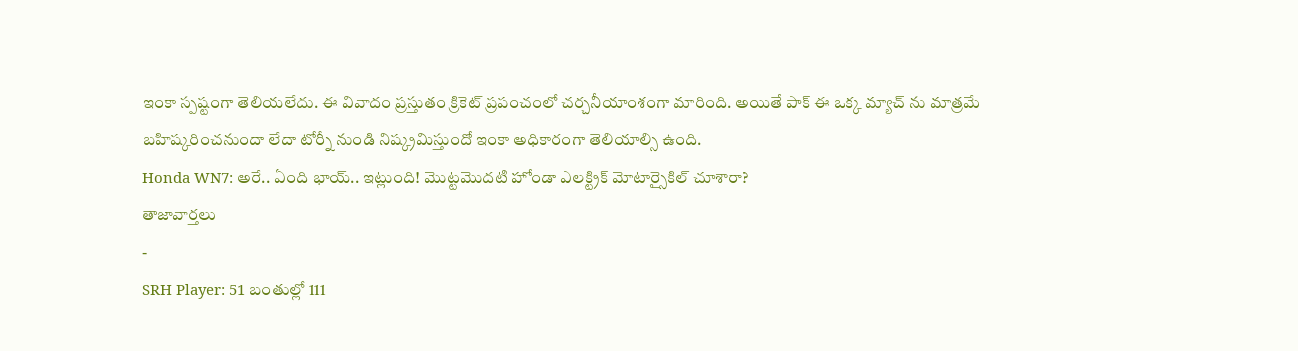ఇంకా స్పష్టంగా తెలియలేదు. ఈ వివాదం ప్రస్తుతం క్రికెట్ ప్రపంచంలో చర్చనీయాంశంగా మారింది. అయితే పాక్ ఈ ఒక్క మ్యాచ్ ను మాత్రమే బహిష్కరించనుందా లేదా టోర్నీ నుండి నిష్క్రమిస్తుందో ఇంకా అధికారంగా తెలియాల్సి ఉంది.
Honda WN7: అరే.. ఏంది భాయ్.. ఇట్లుంది! మొట్టమొదటి హోండా ఎలక్ట్రిక్ మోటార్సైకిల్ చూశారా?
తాజావార్తలు
-
SRH Player: 51 బంతుల్లో 111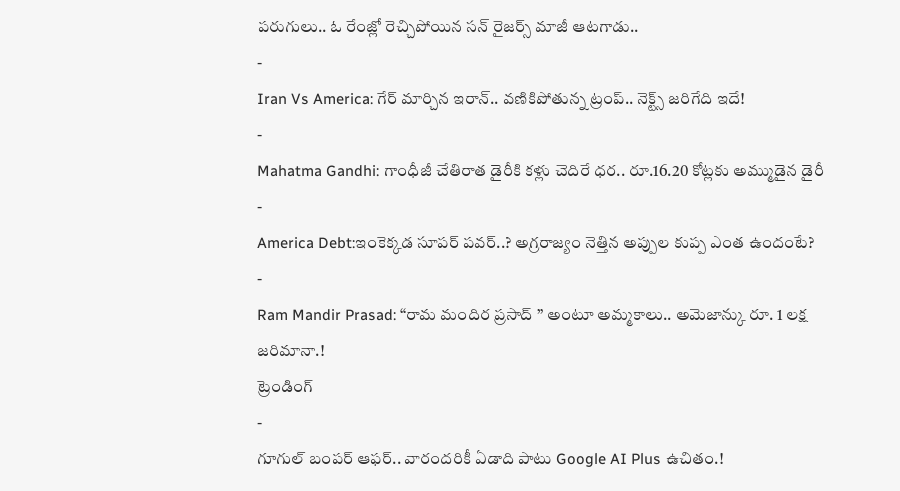పరుగులు.. ఓ రేంజ్లో రెచ్చిపోయిన సన్ రైజర్స్ మాజీ ఆటగాడు..
-
Iran Vs America: గేర్ మార్చిన ఇరాన్.. వణికిపోతున్న ట్రంప్.. నెక్ట్స్ జరిగేది ఇదే!
-
Mahatma Gandhi: గాంధీజీ చేతిరాత డైరీకి కళ్లు చెదిరే ధర.. రూ.16.20 కోట్లకు అమ్ముడైన డైరీ
-
America Debt:ఇంకెక్కడ సూపర్ పవర్..? అగ్రరాజ్యం నెత్తిన అప్పుల కుప్ప ఎంత ఉందంటే?
-
Ram Mandir Prasad: “రామ మందిర ప్రసాద్ ” అంటూ అమ్మకాలు.. అమెజాన్కు రూ. 1 లక్ష జరిమానా.!
ట్రెండింగ్
-
గూగుల్ బంపర్ ఆఫర్.. వారందరికీ ఏడాది పాటు Google AI Plus ఉచితం.!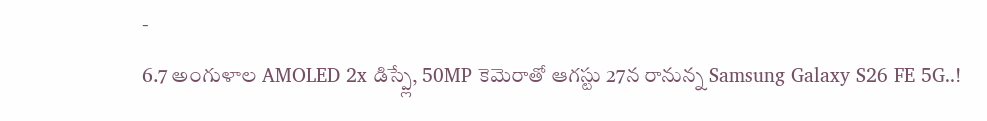-
6.7 అంగుళాల AMOLED 2x డిస్ప్లే, 50MP కెమెరాతో ఆగస్టు 27న రానున్న Samsung Galaxy S26 FE 5G..!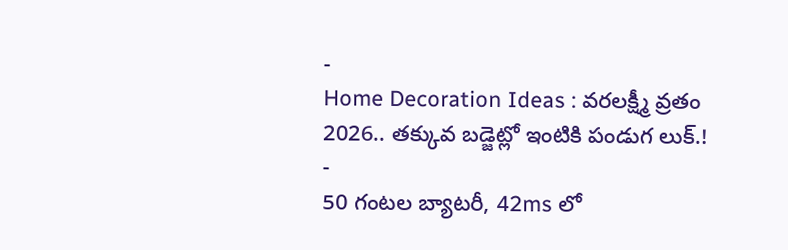-
Home Decoration Ideas : వరలక్ష్మీ వ్రతం 2026.. తక్కువ బడ్జెట్లో ఇంటికి పండుగ లుక్.!
-
50 గంటల బ్యాటరీ, 42ms లో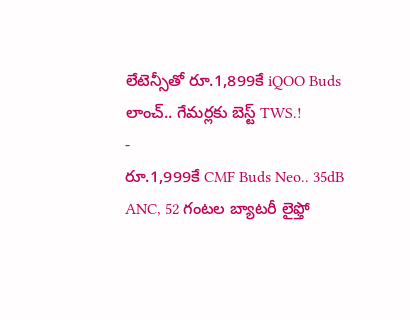లేటెన్సీతో రూ.1,899కే iQOO Buds లాంచ్.. గేమర్లకు బెస్ట్ TWS.!
-
రూ.1,999కే CMF Buds Neo.. 35dB ANC, 52 గంటల బ్యాటరీ లైఫ్తో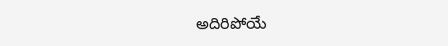అదిరిపోయే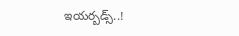ఇయర్బడ్స్..!